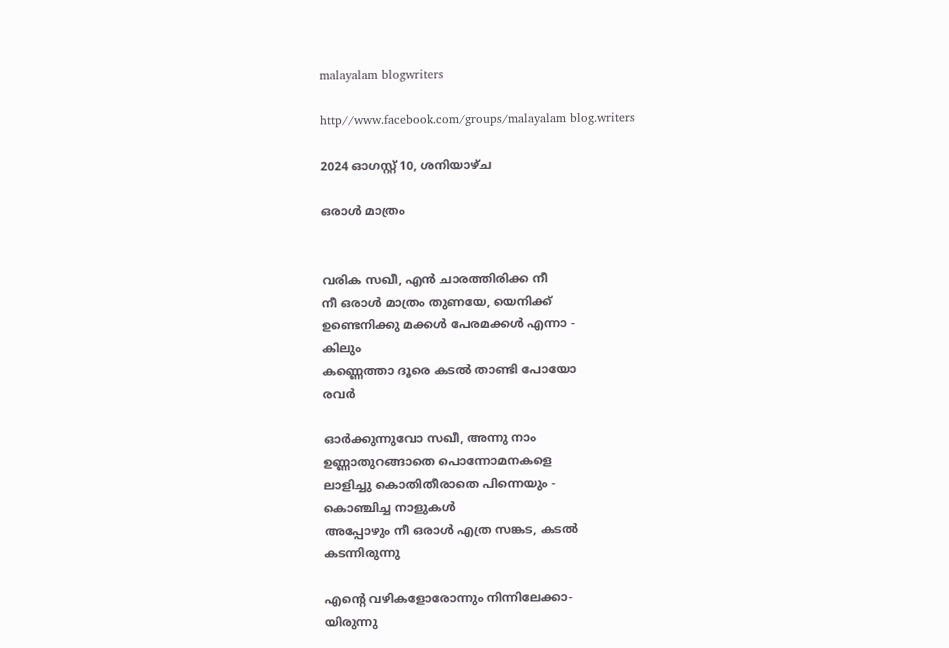malayalam blogwriters

http//www.facebook.com/groups/malayalam blog.writers

2024 ഓഗസ്റ്റ് 10, ശനിയാഴ്‌ച

ഒരാൾ മാത്രം


വരിക സഖീ, എൻ ചാരത്തിരിക്ക നീ
നീ ഒരാൾ മാത്രം തുണയേ, യെനിക്ക്
ഉണ്ടെനിക്കു മക്കൾ പേരമക്കൾ എന്നാ -
കിലും
കണ്ണെത്താ ദൂരെ കടൽ താണ്ടി പോയോ
രവർ

ഓർക്കുന്നുവോ സഖീ, അന്നു നാം
ഉണ്ണാതുറങ്ങാതെ പൊന്നോമനകളെ
ലാളിച്ചു കൊതിതീരാതെ പിന്നെയും -
കൊഞ്ചിച്ച നാളുകൾ
അപ്പോഴും നീ ഒരാൾ എത്ര സങ്കട, കടൽ
കടന്നിരുന്നു

എൻ്റെ വഴികളോരോന്നും നിന്നിലേക്കാ-
യിരുന്നു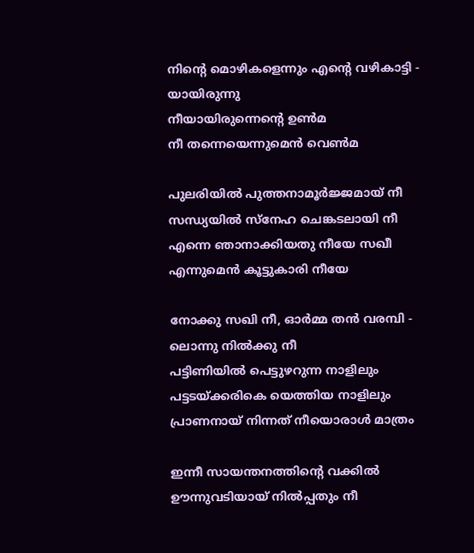നിൻ്റെ മൊഴികളെന്നും എൻ്റെ വഴികാട്ടി -
യായിരുന്നു
നീയായിരുന്നെൻ്റെ ഉൺമ
നീ തന്നെയെന്നുമെൻ വെൺമ

പുലരിയിൽ പുത്തനാമൂർജ്ജമായ് നീ
സന്ധ്യയിൽ സ്നേഹ ചെങ്കടലായി നീ
എന്നെ ഞാനാക്കിയതു നീയേ സഖീ
എന്നുമെൻ കൂട്ടുകാരി നീയേ

നോക്കു സഖി നീ, ഓർമ്മ തൻ വരമ്പി -
ലൊന്നു നിൽക്കു നീ
പട്ടിണിയിൽ പെട്ടുഴറുന്ന നാളിലും
പട്ടടയ്ക്കരികെ യെത്തിയ നാളിലും
പ്രാണനായ് നിന്നത് നീയൊരാൾ മാത്രം

ഇന്നീ സായന്തനത്തിൻ്റെ വക്കിൽ
ഊന്നുവടിയായ് നിൽപ്പതും നീ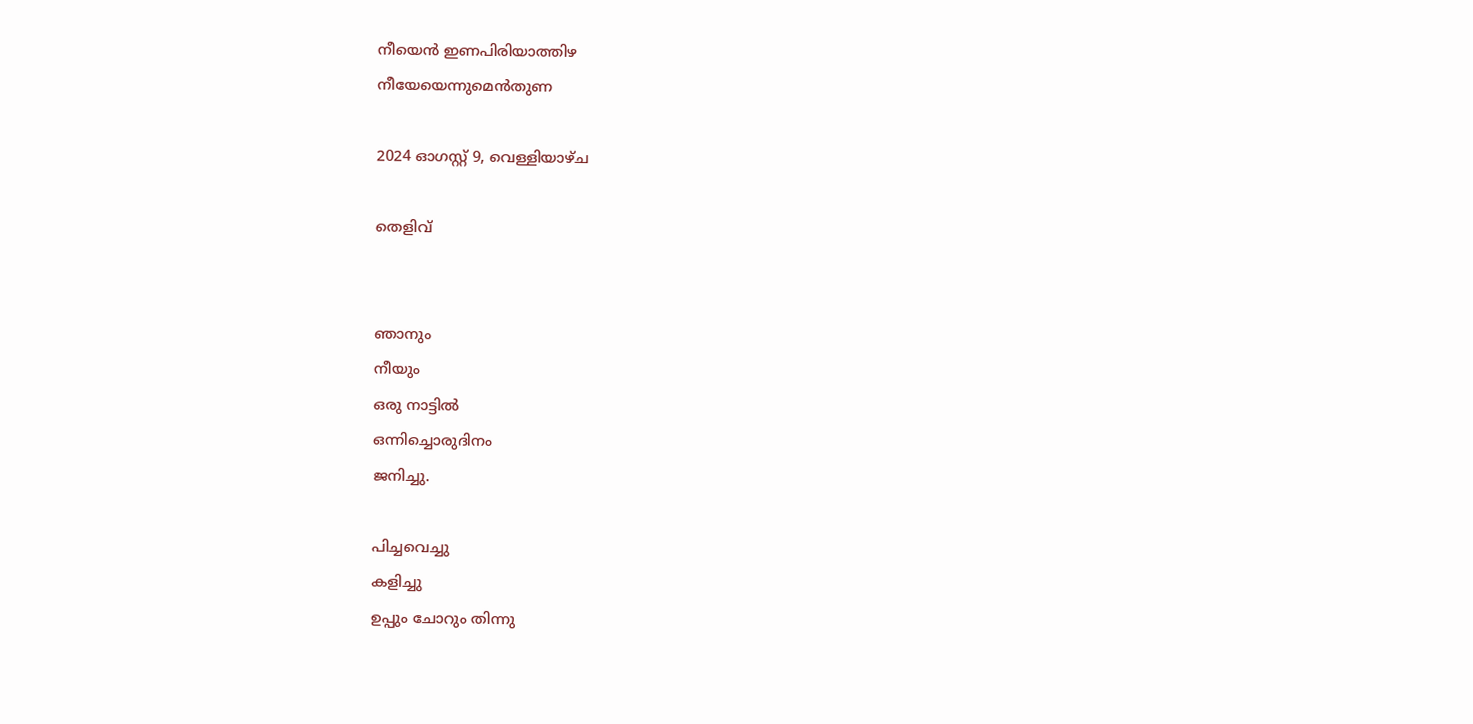നീയെൻ ഇണപിരിയാത്തിഴ
നീയേയെന്നുമെൻതുണ

2024 ഓഗസ്റ്റ് 9, വെള്ളിയാഴ്‌ച

തെളിവ്


ഞാനും
നീയും
ഒരു നാട്ടിൽ
ഒന്നിച്ചൊരുദിനം
ജനിച്ചു.

പിച്ചവെച്ചു
കളിച്ചു
ഉപ്പും ചോറും തിന്നു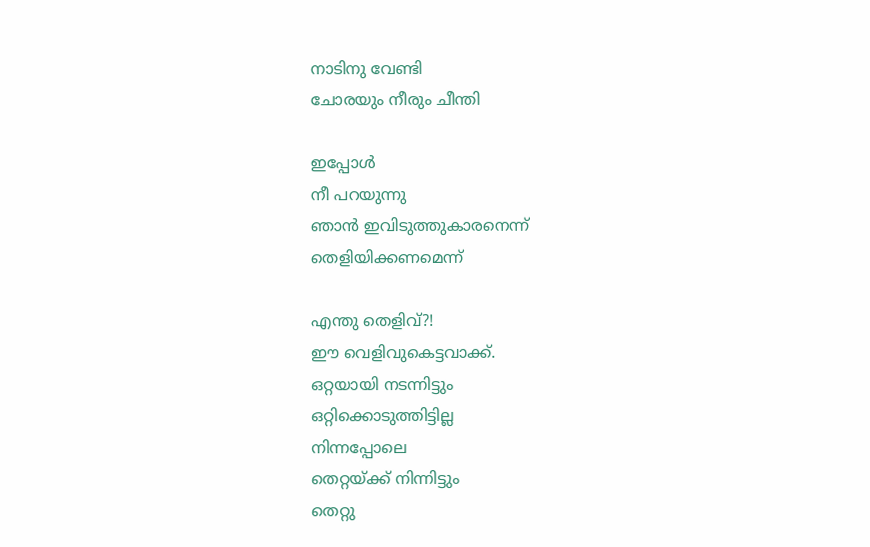നാടിനു വേണ്ടി
ചോരയും നീരും ചീന്തി

ഇപ്പോൾ
നീ പറയുന്നു
ഞാൻ ഇവിടുത്തുകാരനെന്ന്
തെളിയിക്കണമെന്ന്

എന്തു തെളിവ്?!
ഈ വെളിവുകെട്ടവാക്ക്.
ഒറ്റയായി നടന്നിട്ടും
ഒറ്റിക്കൊടുത്തിട്ടില്ല
നിന്നപ്പോലെ
തെറ്റയ്ക്ക് നിന്നിട്ടും
തെറ്റു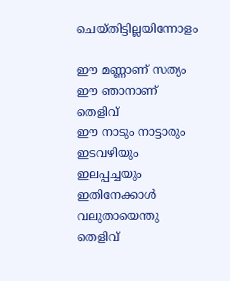ചെയ്തിട്ടില്ലയിന്നോളം

ഈ മണ്ണാണ് സത്യം
ഈ ഞാനാണ് തെളിവ്
ഈ നാടും നാട്ടാരും
ഇടവഴിയും ഇലപ്പച്ചയും
ഇതിനേക്കാൾ
വലുതായെന്തു തെളിവ്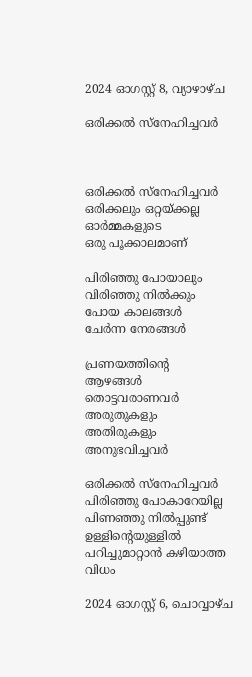2024 ഓഗസ്റ്റ് 8, വ്യാഴാഴ്‌ച

ഒരിക്കൽ സ്നേഹിച്ചവർ



ഒരിക്കൽ സ്നേഹിച്ചവർ
ഒരിക്കലും ഒറ്റയ്ക്കല്ല
ഓർമ്മകളുടെ
ഒരു പൂക്കാലമാണ്

പിരിഞ്ഞു പോയാലും
വിരിഞ്ഞു നിൽക്കും
പോയ കാലങ്ങൾ
ചേർന്ന നേരങ്ങൾ

പ്രണയത്തിൻ്റെ
ആഴങ്ങൾ
തൊട്ടവരാണവർ
അരുതുകളും
അതിരുകളും
അനുഭവിച്ചവർ

ഒരിക്കൽ സ്നേഹിച്ചവർ
പിരിഞ്ഞു പോകാറേയില്ല
പിണഞ്ഞു നിൽപ്പുണ്ട്
ഉള്ളിൻ്റെയുള്ളിൽ
പറിച്ചുമാറ്റാൻ കഴിയാത്ത
വിധം

2024 ഓഗസ്റ്റ് 6, ചൊവ്വാഴ്ച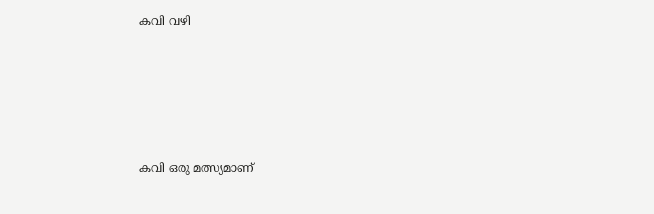കവി വഴി





കവി ഒരു മത്സ്യമാണ്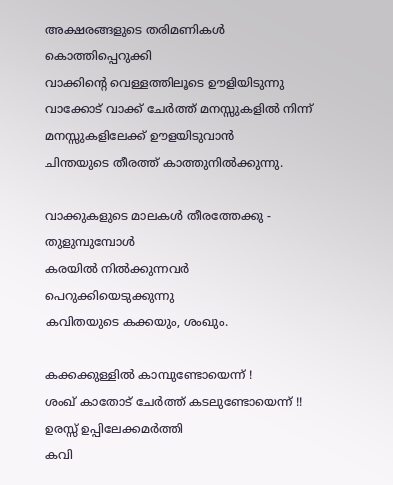അക്ഷരങ്ങളുടെ തരിമണികൾ
കൊത്തിപ്പെറുക്കി
വാക്കിൻ്റെ വെള്ളത്തിലൂടെ ഊളിയിടുന്നു
വാക്കോട് വാക്ക് ചേർത്ത് മനസ്സുകളിൽ നിന്ന് മനസ്സുകളിലേക്ക് ഊളയിടുവാൻ
ചിന്തയുടെ തീരത്ത് കാത്തുനിൽക്കുന്നു.

വാക്കുകളുടെ മാലകൾ തീരത്തേക്കു - തുളുമ്പുമ്പോൾ
കരയിൽ നിൽക്കുന്നവർ
പെറുക്കിയെടുക്കുന്നു
കവിതയുടെ കക്കയും, ശംഖും.

കക്കക്കുള്ളിൽ കാമ്പുണ്ടോയെന്ന് !
ശംഖ് കാതോട് ചേർത്ത് കടലുണ്ടോയെന്ന് !!
ഉരസ്സ് ഉപ്പിലേക്കമർത്തി
കവി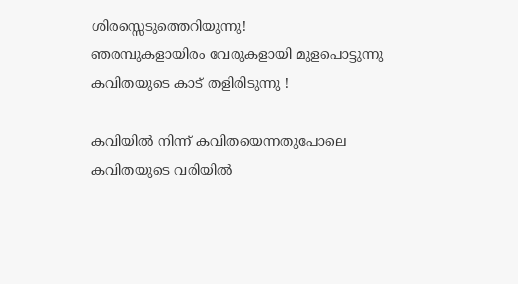ശിരസ്സെടുത്തെറിയുന്നു!
ഞരമ്പുകളായിരം വേരുകളായി മുളപൊട്ടുന്നു കവിതയുടെ കാട് തളിരിടുന്നു !

കവിയിൽ നിന്ന് കവിതയെന്നതുപോലെ കവിതയുടെ വരിയിൽ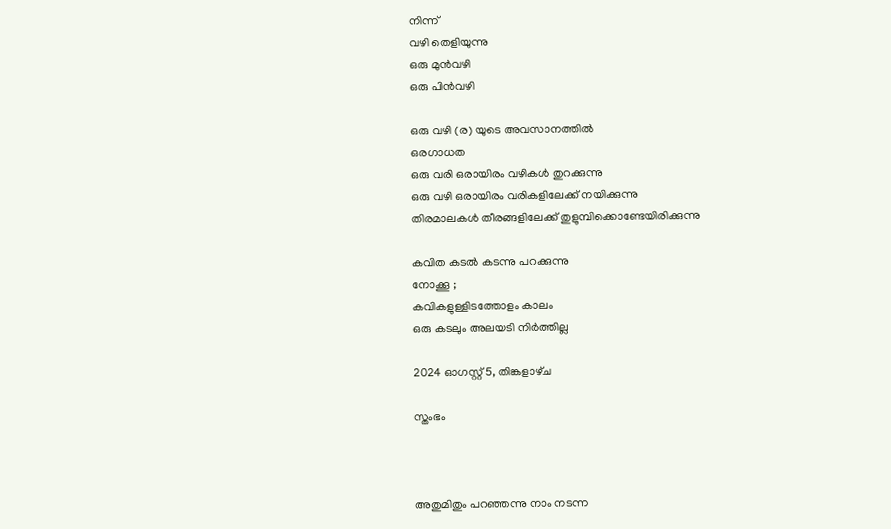നിന്ന്
വഴി തെളിയുന്നു
ഒരു മുൻവഴി
ഒരു പിൻവഴി

ഒരു വഴി (ര) യുടെ അവസാനത്തിൽ
ഒരഗാധത
ഒരു വരി ഒരായിരം വഴികൾ തുറക്കുന്നു
ഒരു വഴി ഒരായിരം വരികളിലേക്ക് നയിക്കുന്നു
തിരമാലകൾ തീരങ്ങളിലേക്ക് തുളുമ്പിക്കൊണ്ടേയിരിക്കുന്നു

കവിത കടൽ കടന്നു പറക്കുന്നു
നോക്കൂ ;
കവികളുള്ളിടത്തോളം കാലം
ഒരു കടലും അലയടി നിർത്തില്ല

2024 ഓഗസ്റ്റ് 5, തിങ്കളാഴ്‌ച

സ്തംഭം



അതുമിതും പറഞ്ഞന്നു നാം നടന്ന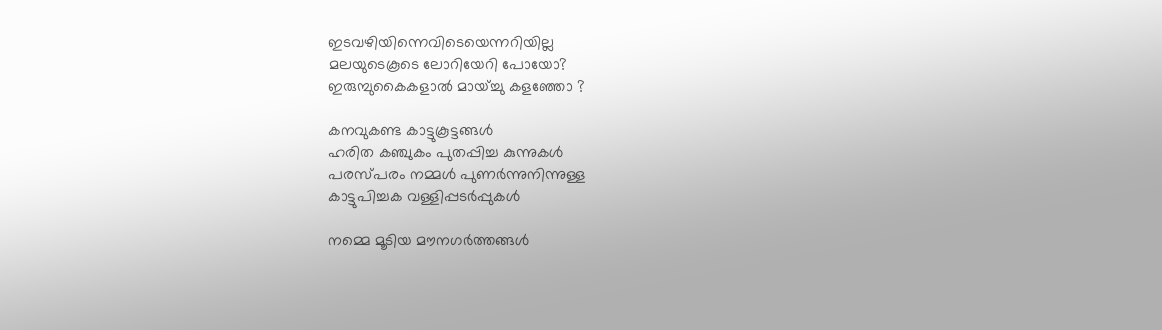ഇടവഴിയിന്നെവിടെയെന്നറിയില്ല
മലയുടെകൂടെ ലോറിയേറി പോയോ?
ഇരുമ്പുകൈകളാൽ മായ്ച്ചു കളഞ്ഞോ ?

കനവുകണ്ട കാട്ടുകൂട്ടങ്ങൾ
ഹരിത കഞ്ചുകം പുതപ്പിച്ച കുന്നുകൾ
പരസ്പരം നമ്മൾ പുണർന്നുനിന്നുള്ള
കാട്ടുപിച്ചക വള്ളിപ്പടർപ്പുകൾ

നമ്മെ മൂടിയ മൗനഗർത്തങ്ങൾ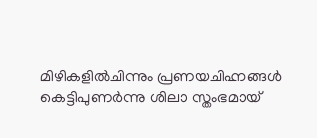മിഴികളിൽചിന്നും പ്രണയചിഹ്നങ്ങൾ കെട്ടിപുണർന്നു ശിലാ സ്തംഭമായ്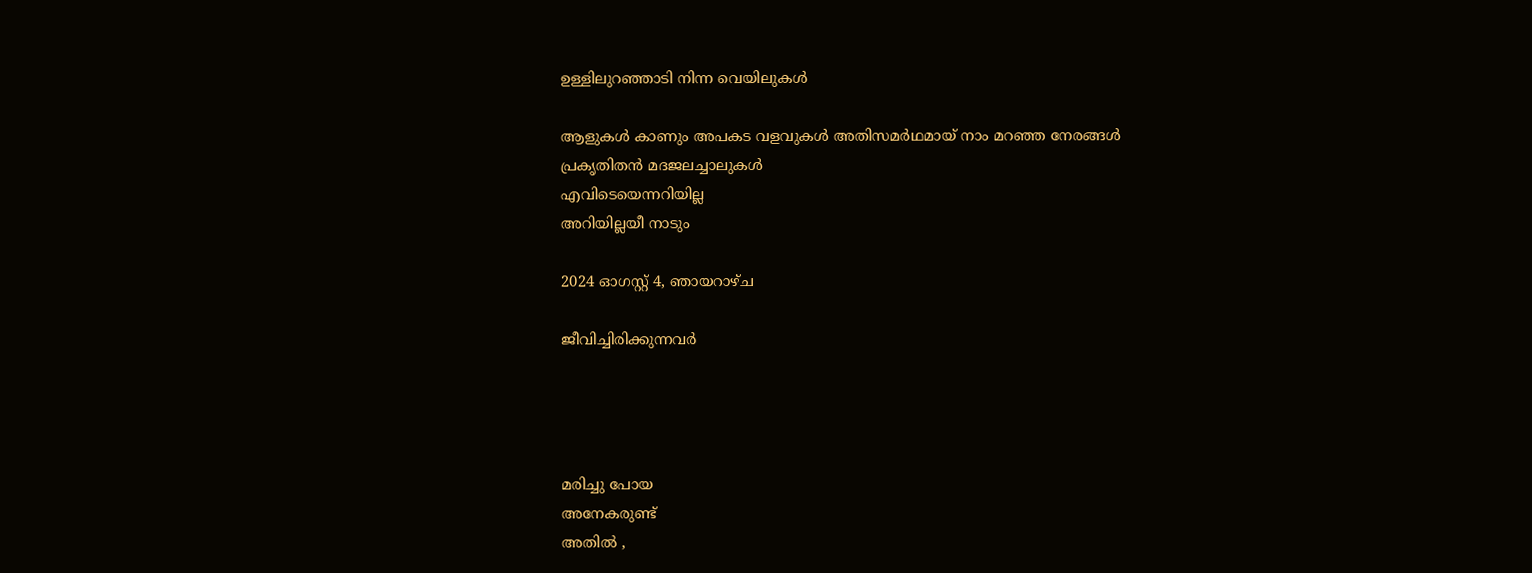ഉള്ളിലുറഞ്ഞാടി നിന്ന വെയിലുകൾ

ആളുകൾ കാണും അപകട വളവുകൾ അതിസമർഥമായ് നാം മറഞ്ഞ നേരങ്ങൾ
പ്രകൃതിതൻ മദജലച്ചാലുകൾ
എവിടെയെന്നറിയില്ല
അറിയില്ലയീ നാടും

2024 ഓഗസ്റ്റ് 4, ഞായറാഴ്‌ച

ജീവിച്ചിരിക്കുന്നവർ




മരിച്ചു പോയ
അനേകരുണ്ട്
അതിൽ ,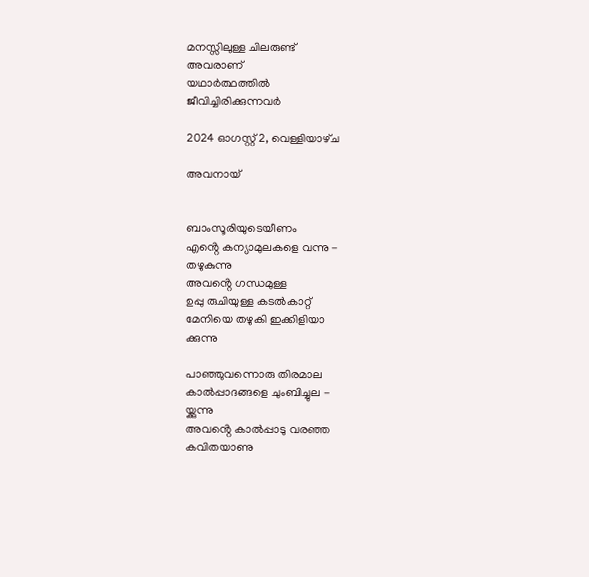മനസ്സിലുള്ള ചിലരുണ്ട്
അവരാണ്
യഥാർത്ഥത്തിൽ
ജീവിച്ചിരിക്കുന്നവർ

2024 ഓഗസ്റ്റ് 2, വെള്ളിയാഴ്‌ച

അവനായ്


ബാംസൂരിയുടെയീണം
എൻ്റെ കന്യാമുലകളെ വന്നു -
തഴുകുന്നു
അവൻ്റെ ഗന്ധമുള്ള
ഉപ്പു രുചിയുള്ള കടൽകാറ്റ്
മേനിയെ തഴുകി ഇക്കിളിയാ
ക്കുന്നു

പാഞ്ഞുവന്നൊരു തിരമാല
കാൽപ്പാദങ്ങളെ ചുംബിച്ചുല -
യ്ക്കുന്നു
അവൻ്റെ കാൽപ്പാടു വരഞ്ഞ
കവിതയാണു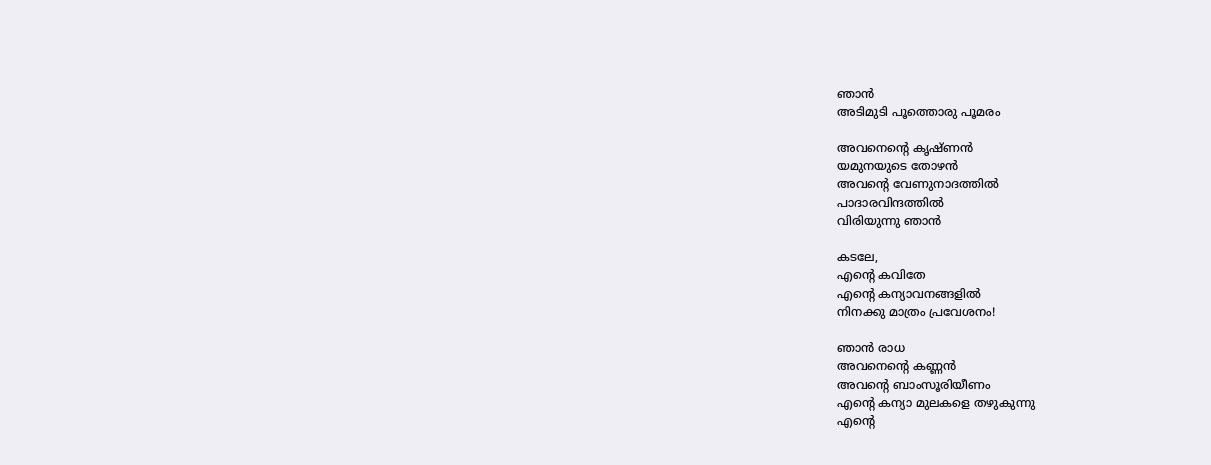ഞാൻ
അടിമുടി പൂത്തൊരു പൂമരം

അവനെൻ്റെ കൃഷ്ണൻ
യമുനയുടെ തോഴൻ
അവൻ്റെ വേണുനാദത്തിൽ
പാദാരവിന്ദത്തിൽ
വിരിയുന്നു ഞാൻ

കടലേ,
എൻ്റെ കവിതേ
എൻ്റെ കന്യാവനങ്ങളിൽ
നിനക്കു മാത്രം പ്രവേശനം!

ഞാൻ രാധ
അവനെൻ്റെ കണ്ണൻ
അവൻ്റെ ബാംസൂരിയീണം
എൻ്റെ കന്യാ മുലകളെ തഴുകുന്നു
എൻ്റെ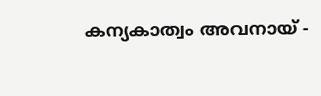കന്യകാത്വം അവനായ് -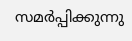സമർപ്പിക്കുന്നു